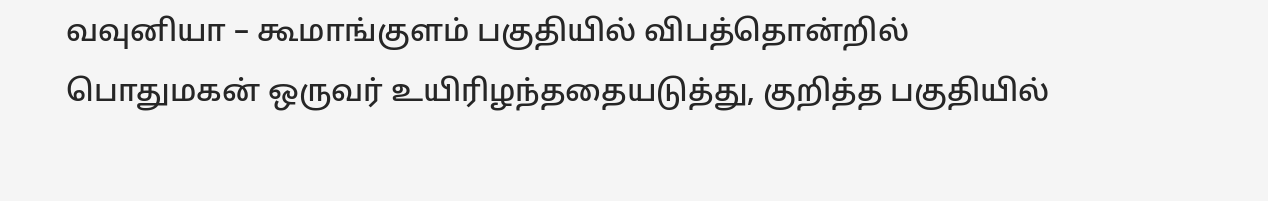வவுனியா – கூமாங்குளம் பகுதியில் விபத்தொன்றில் பொதுமகன் ஒருவர் உயிரிழந்ததையடுத்து, குறித்த பகுதியில்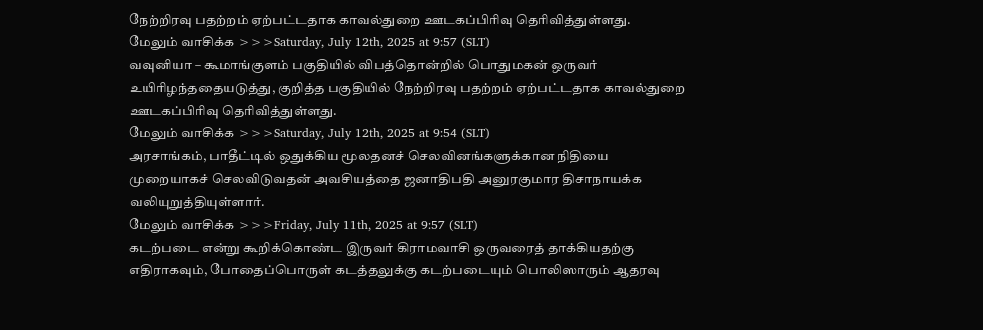நேற்றிரவு பதற்றம் ஏற்பட்டதாக காவல்துறை ஊடகப்பிரிவு தெரிவித்துள்ளது.
மேலும் வாசிக்க >>>Saturday, July 12th, 2025 at 9:57 (SLT)
வவுனியா – கூமாங்குளம் பகுதியில் விபத்தொன்றில் பொதுமகன் ஒருவர் உயிரிழந்ததையடுத்து, குறித்த பகுதியில் நேற்றிரவு பதற்றம் ஏற்பட்டதாக காவல்துறை ஊடகப்பிரிவு தெரிவித்துள்ளது.
மேலும் வாசிக்க >>>Saturday, July 12th, 2025 at 9:54 (SLT)
அரசாங்கம், பாதீட்டில் ஒதுக்கிய மூலதனச் செலவினங்களுக்கான நிதியை முறையாகச் செலவிடுவதன் அவசியத்தை ஜனாதிபதி அனுரகுமார திசாநாயக்க வலியுறுத்தியுள்ளார்.
மேலும் வாசிக்க >>>Friday, July 11th, 2025 at 9:57 (SLT)
கடற்படை என்று கூறிக்கொண்ட இருவர் கிராமவாசி ஒருவரைத் தாக்கியதற்கு எதிராகவும், போதைப்பொருள் கடத்தலுக்கு கடற்படையும் பொலிஸாரும் ஆதரவு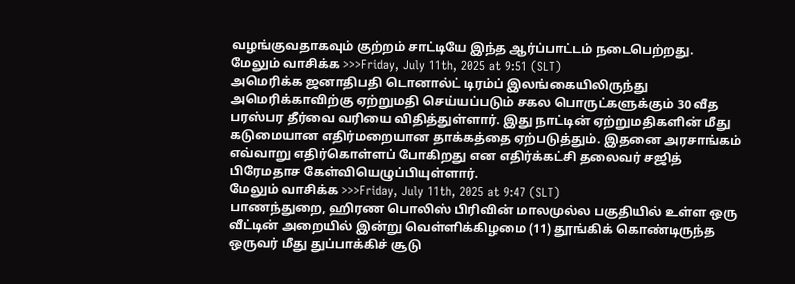வழங்குவதாகவும் குற்றம் சாட்டியே இந்த ஆர்ப்பாட்டம் நடைபெற்றது.
மேலும் வாசிக்க >>>Friday, July 11th, 2025 at 9:51 (SLT)
அமெரிக்க ஜனாதிபதி டொனால்ட் டிரம்ப் இலங்கையிலிருந்து அமெரிக்காவிற்கு ஏற்றுமதி செய்யப்படும் சகல பொருட்களுக்கும் 30 வீத பரஸ்பர தீர்வை வரியை விதித்துள்ளார். இது நாட்டின் ஏற்றுமதிகளின் மீது கடுமையான எதிர்மறையான தாக்கத்தை ஏற்படுத்தும். இதனை அரசாங்கம் எவ்வாறு எதிர்கொள்ளப் போகிறது என எதிர்க்கட்சி தலைவர் சஜித் பிரேமதாச கேள்வியெழுப்பியுள்ளார்.
மேலும் வாசிக்க >>>Friday, July 11th, 2025 at 9:47 (SLT)
பாணந்துறை, ஹிரண பொலிஸ் பிரிவின் மாலமுல்ல பகுதியில் உள்ள ஒரு வீட்டின் அறையில் இன்று வெள்ளிக்கிழமை (11) தூங்கிக் கொண்டிருந்த ஒருவர் மீது துப்பாக்கிச் சூடு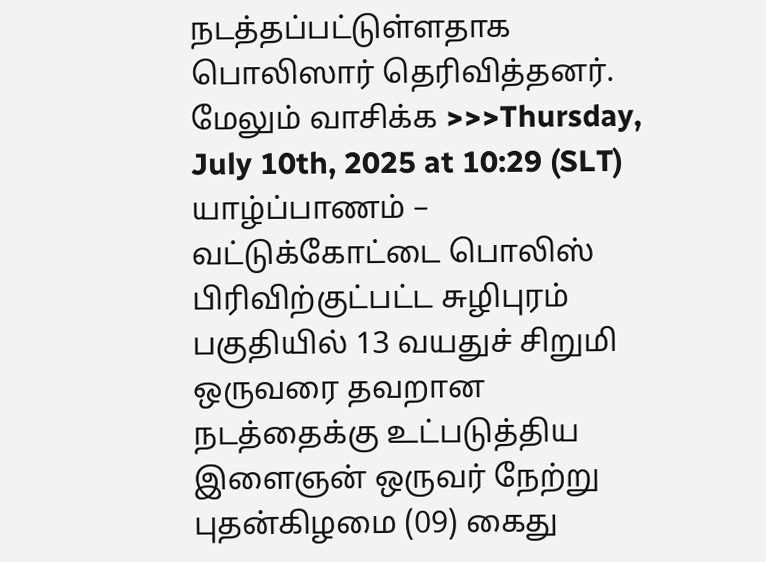நடத்தப்பட்டுள்ளதாக பொலிஸார் தெரிவித்தனர்.
மேலும் வாசிக்க >>>Thursday, July 10th, 2025 at 10:29 (SLT)
யாழ்ப்பாணம் – வட்டுக்கோட்டை பொலிஸ் பிரிவிற்குட்பட்ட சுழிபுரம் பகுதியில் 13 வயதுச் சிறுமி ஒருவரை தவறான நடத்தைக்கு உட்படுத்திய இளைஞன் ஒருவர் நேற்று புதன்கிழமை (09) கைது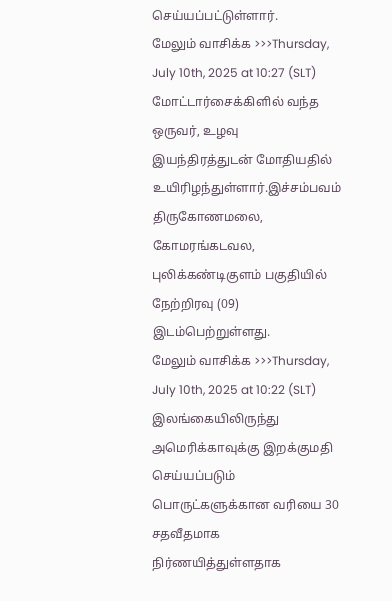செய்யப்பட்டுள்ளார்.
மேலும் வாசிக்க >>>Thursday, July 10th, 2025 at 10:27 (SLT)
மோட்டார்சைக்கிளில் வந்த ஒருவர், உழவு இயந்திரத்துடன் மோதியதில் உயிரிழந்துள்ளார்.இச்சம்பவம் திருகோணமலை, கோமரங்கடவல, புலிக்கண்டிகுளம் பகுதியில் நேற்றிரவு (09) இடம்பெற்றுள்ளது.
மேலும் வாசிக்க >>>Thursday, July 10th, 2025 at 10:22 (SLT)
இலங்கையிலிருந்து அமெரிக்காவுக்கு இறக்குமதி செய்யப்படும் பொருட்களுக்கான வரியை 30 சதவீதமாக நிர்ணயித்துள்ளதாக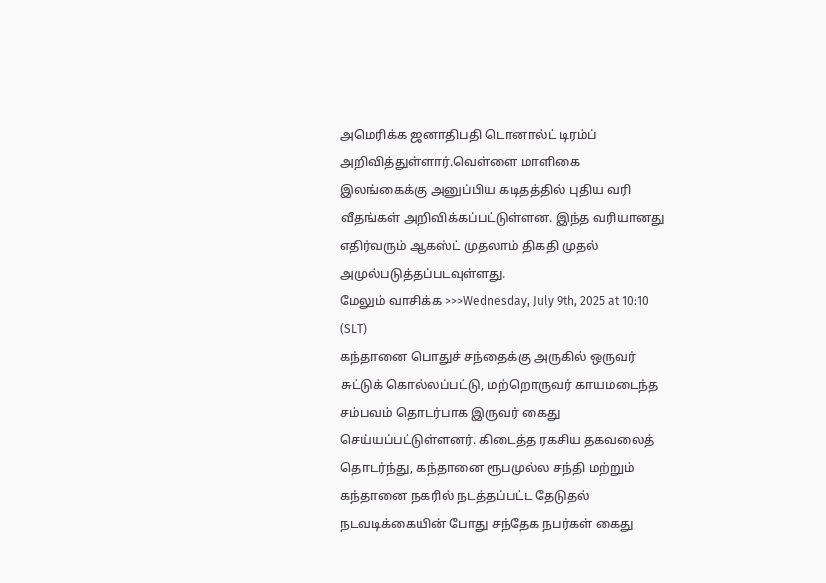அமெரிக்க ஜனாதிபதி டொனால்ட் டிரம்ப் அறிவித்துள்ளார்.வெள்ளை மாளிகை இலங்கைக்கு அனுப்பிய கடிதத்தில் புதிய வரி வீதங்கள் அறிவிக்கப்பட்டுள்ளன. இந்த வரியானது எதிர்வரும் ஆகஸ்ட் முதலாம் திகதி முதல் அமுல்படுத்தப்படவுள்ளது.
மேலும் வாசிக்க >>>Wednesday, July 9th, 2025 at 10:10 (SLT)
கந்தானை பொதுச் சந்தைக்கு அருகில் ஒருவர் சுட்டுக் கொல்லப்பட்டு, மற்றொருவர் காயமடைந்த சம்பவம் தொடர்பாக இருவர் கைது செய்யப்பட்டுள்ளனர். கிடைத்த ரகசிய தகவலைத் தொடர்ந்து, கந்தானை ரூபமுல்ல சந்தி மற்றும் கந்தானை நகரில் நடத்தப்பட்ட தேடுதல் நடவடிக்கையின் போது சந்தேக நபர்கள் கைது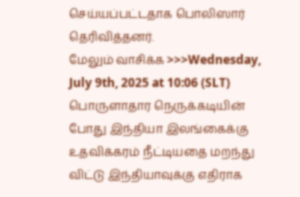செய்யப்பட்டதாக பொலிஸார் தெரிவித்தனர்.
மேலும் வாசிக்க >>>Wednesday, July 9th, 2025 at 10:06 (SLT)
பொருளாதார நெருக்கடியின் போது இந்தியா இலங்கைக்கு உதவிக்கரம் நீட்டியதை மறந்து விட்டு இந்தியாவுக்கு எதிராக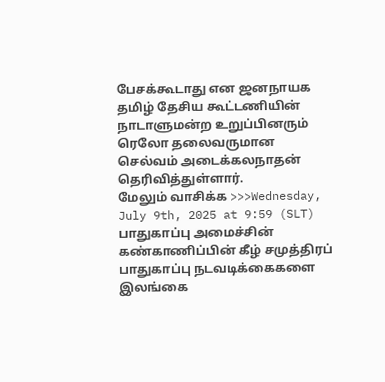பேசக்கூடாது என ஜனநாயக தமிழ் தேசிய கூட்டணியின் நாடாளுமன்ற உறுப்பினரும் ரெலோ தலைவருமான செல்வம் அடைக்கலநாதன் தெரிவித்துள்ளார்.
மேலும் வாசிக்க >>>Wednesday, July 9th, 2025 at 9:59 (SLT)
பாதுகாப்பு அமைச்சின் கண்காணிப்பின் கீழ் சமுத்திரப் பாதுகாப்பு நடவடிக்கைகளை இலங்கை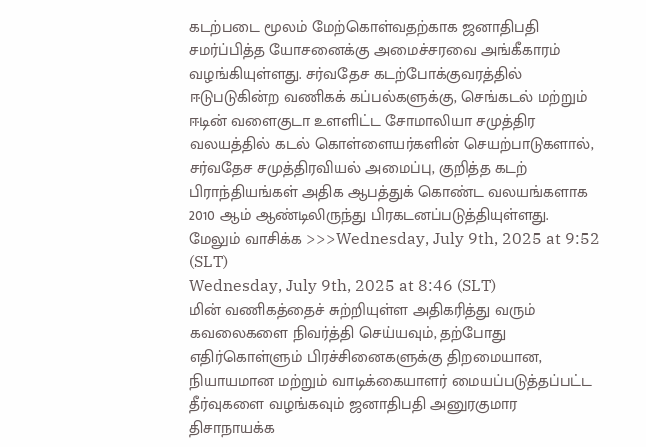கடற்படை மூலம் மேற்கொள்வதற்காக ஜனாதிபதி சமர்ப்பித்த யோசனைக்கு அமைச்சரவை அங்கீகாரம் வழங்கியுள்ளது. சர்வதேச கடற்போக்குவரத்தில் ஈடுபடுகின்ற வணிகக் கப்பல்களுக்கு, செங்கடல் மற்றும் ஈடின் வளைகுடா உளளிட்ட சோமாலியா சமுத்திர வலயத்தில் கடல் கொள்ளையர்களின் செயற்பாடுகளால், சர்வதேச சமுத்திரவியல் அமைப்பு, குறித்த கடற் பிராந்தியங்கள் அதிக ஆபத்துக் கொண்ட வலயங்களாக 2010 ஆம் ஆண்டிலிருந்து பிரகடனப்படுத்தியுள்ளது.
மேலும் வாசிக்க >>>Wednesday, July 9th, 2025 at 9:52 (SLT)
Wednesday, July 9th, 2025 at 8:46 (SLT)
மின் வணிகத்தைச் சுற்றியுள்ள அதிகரித்து வரும் கவலைகளை நிவர்த்தி செய்யவும், தற்போது எதிர்கொள்ளும் பிரச்சினைகளுக்கு திறமையான, நியாயமான மற்றும் வாடிக்கையாளர் மையப்படுத்தப்பட்ட தீர்வுகளை வழங்கவும் ஜனாதிபதி அனுரகுமார திசாநாயக்க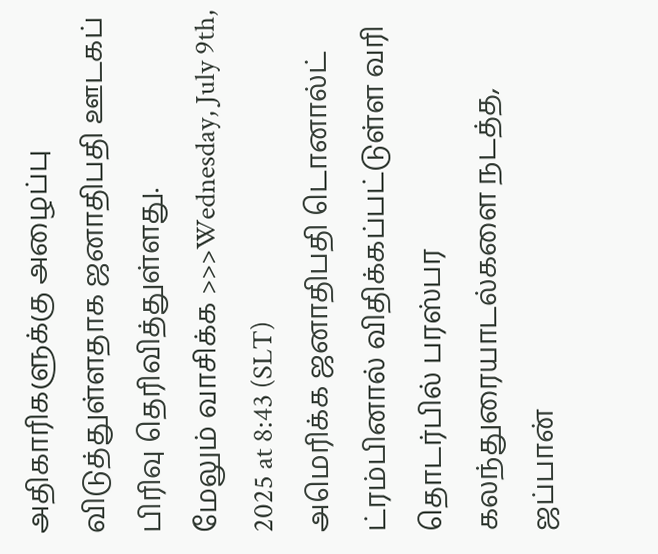அதிகாரிகளுக்கு அழைப்பு விடுத்துள்ளதாக ஜனாதிபதி ஊடகப் பிரிவு தெரிவித்துள்ளது.
மேலும் வாசிக்க >>>Wednesday, July 9th, 2025 at 8:43 (SLT)
அமெரிக்க ஜனாதிபதி டொனால்ட் ட்ரம்பினால் விதிக்கப்பட்டுள்ள வரி தொடர்பில் பரஸ்பர கலந்துரையாடல்களை நடத்த, ஜப்பான்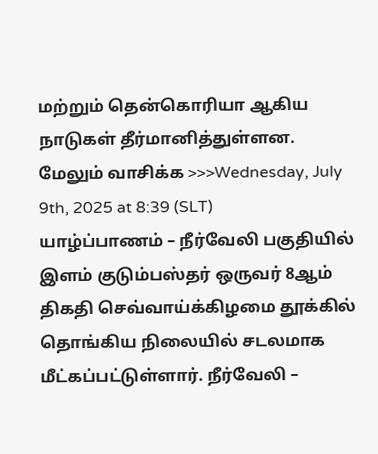மற்றும் தென்கொரியா ஆகிய நாடுகள் தீர்மானித்துள்ளன.
மேலும் வாசிக்க >>>Wednesday, July 9th, 2025 at 8:39 (SLT)
யாழ்ப்பாணம் – நீர்வேலி பகுதியில் இளம் குடும்பஸ்தர் ஒருவர் 8ஆம் திகதி செவ்வாய்க்கிழமை தூக்கில் தொங்கிய நிலையில் சடலமாக மீட்கப்பட்டுள்ளார். நீர்வேலி –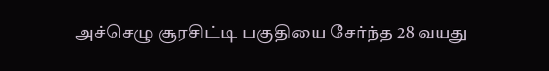அச்செழு சூரசிட்டி பகுதியை சேர்ந்த 28 வயது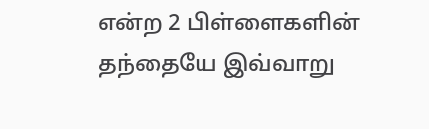என்ற 2 பிள்ளைகளின் தந்தையே இவ்வாறு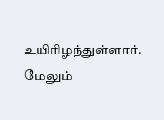உயிரிழந்துள்ளார்.
மேலும்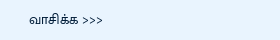வாசிக்க >>>